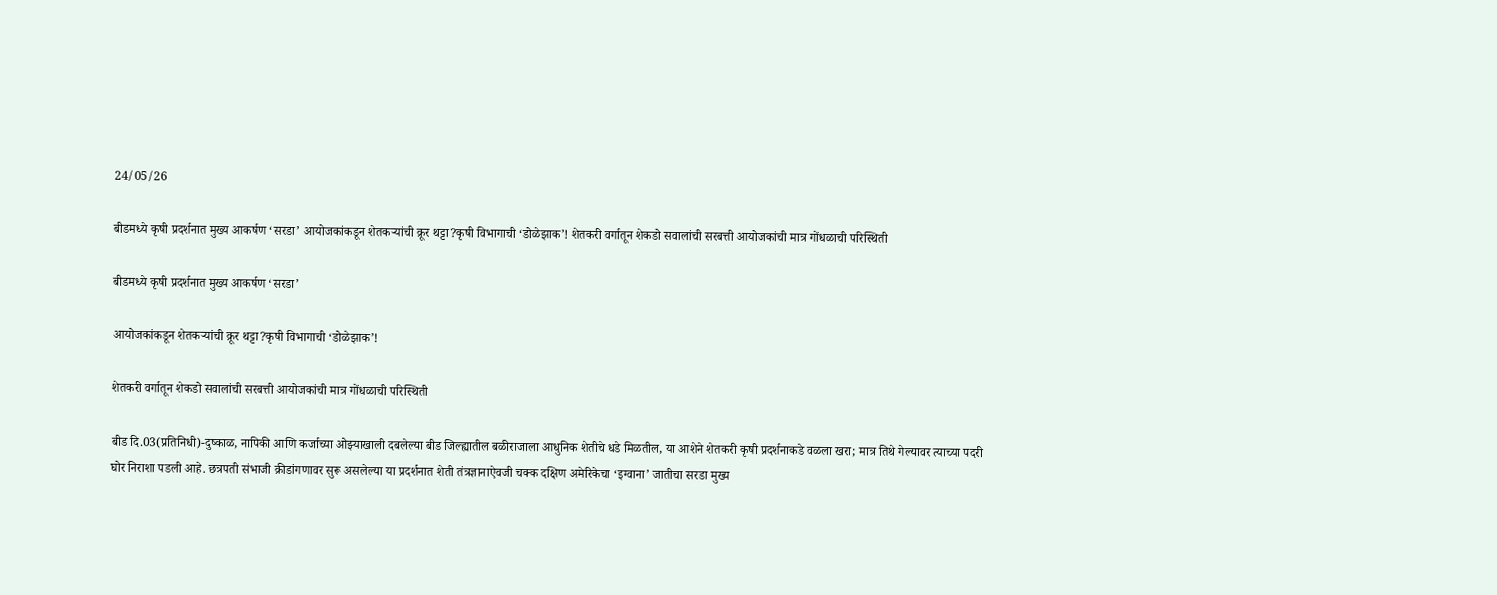24/05/26

बीडमध्ये कृषी प्रदर्शनात मुख्य आकर्षण ‘सरडा’ आयोजकांकडून शेतकऱ्यांची क्रूर थट्टा?कृषी विभागाची ‘डोळेझाक’! शेतकरी वर्गातून शेकडो सवालांची सरबत्ती आयोजकांची मात्र गोंधळाची परिस्थिती

बीडमध्ये कृषी प्रदर्शनात मुख्य आकर्षण ‘सरडा’

आयोजकांकडून शेतकऱ्यांची क्रूर थट्टा?कृषी विभागाची ‘डोळेझाक’!

शेतकरी वर्गातून शेकडो सवालांची सरबत्ती आयोजकांची मात्र गोंधळाची परिस्थिती

बीड दि.03(प्रतिनिधी)-दुष्काळ, नापिकी आणि कर्जाच्या ओझ्याखाली दबलेल्या बीड जिल्ह्यातील बळीराजाला आधुनिक शेतीचे धडे मिळतील, या आशेने शेतकरी कृषी प्रदर्शनाकडे वळला खरा; मात्र तिथे गेल्यावर त्याच्या पदरी घोर निराशा पडली आहे. छत्रपती संभाजी क्रीडांगणावर सुरू असलेल्या या प्रदर्शनात शेती तंत्रज्ञानाऐवजी चक्क दक्षिण अमेरिकेचा ‘इग्वाना’ जातीचा सरडा मुख्य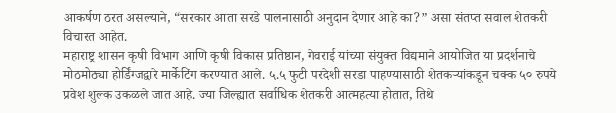आकर्षण ठरत असल्याने, “सरकार आता सरडे पालनासाठी अनुदान देणार आहे का?” असा संतप्त सवाल शेतकरी विचारत आहेत.
महाराष्ट्र शासन कृषी विभाग आणि कृषी विकास प्रतिष्ठान, गेवराई यांच्या संयुक्त विद्यमाने आयोजित या प्रदर्शनाचे मोठमोठ्या होर्डिंग्जद्वारे मार्केटिंग करण्यात आले. ५.५ फुटी परदेशी सरडा पाहण्यासाठी शेतकऱ्यांकडून चक्क ५० रुपये प्रवेश शुल्क उकळले जात आहे. ज्या जिल्ह्यात सर्वाधिक शेतकरी आत्महत्या होतात, तिथे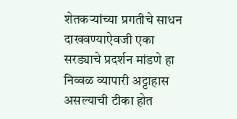शेतकऱ्यांच्या प्रगतीचे साधन दाखवण्याऐवजी एका सरड्याचे प्रदर्शन मांडणे हा निव्वळ व्यापारी अट्टाहास असल्याची टीका होत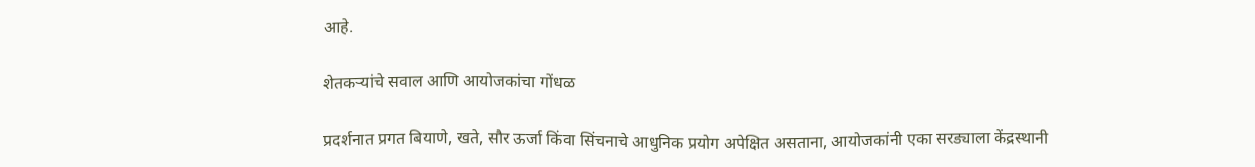आहे.

शेतकऱ्यांचे सवाल आणि आयोजकांचा गोंधळ

प्रदर्शनात प्रगत बियाणे, खते, सौर ऊर्जा किंवा सिंचनाचे आधुनिक प्रयोग अपेक्षित असताना, आयोजकांनी एका सरड्याला केंद्रस्थानी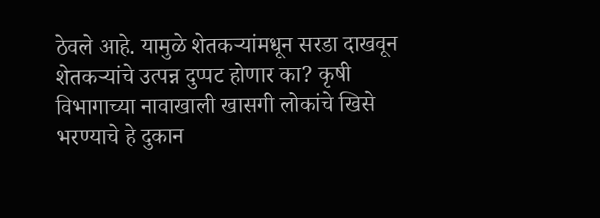ठेवले आहे. यामुळे शेतकऱ्यांमधून सरडा दाखवून शेतकऱ्यांचे उत्पन्न दुप्पट होणार का? कृषी विभागाच्या नावाखाली खासगी लोकांचे खिसे भरण्याचे हे दुकान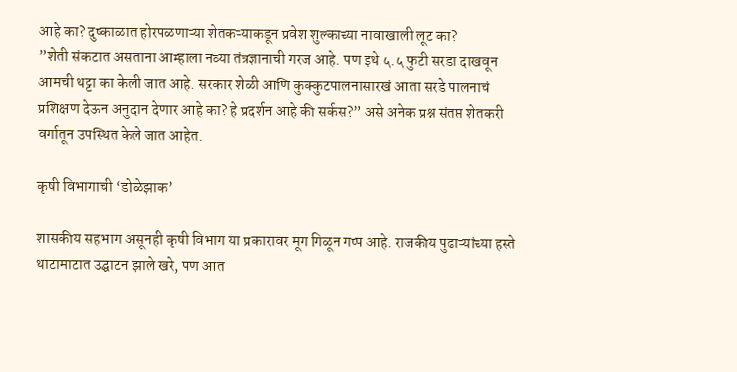आहे का? दुष्काळात होरपळणाऱ्या शेतकऱ्याकडून प्रवेश शुल्काच्या नावाखाली लूट का?
”शेती संकटात असताना आम्हाला नव्या तंत्रज्ञानाची गरज आहे. पण इथे ५.५ फुटी सरडा दाखवून आमची थट्टा का केली जात आहे. सरकार शेळी आणि कुक्कुटपालनासारखं आता सरडे पालनाचं प्रशिक्षण देऊन अनुदान देणार आहे का? हे प्रदर्शन आहे की सर्कस?” असे अनेक प्रश्न संतप्त शेतकरी वर्गातून उपस्थित केले जात आहेत.

कृषी विभागाची ‘डोळेझाक’

शासकीय सहभाग असूनही कृषी विभाग या प्रकारावर मूग गिळून गप्प आहे. राजकीय पुढाऱ्यांच्या हस्ते थाटामाटात उद्घाटन झाले खरे, पण आत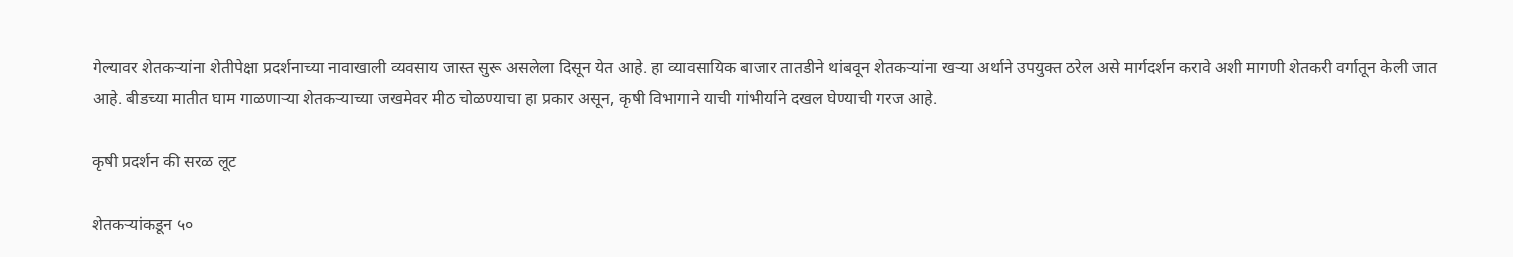गेल्यावर शेतकऱ्यांना शेतीपेक्षा प्रदर्शनाच्या नावाखाली व्यवसाय जास्त सुरू असलेला दिसून येत आहे. हा व्यावसायिक बाजार तातडीने थांबवून शेतकऱ्यांना खऱ्या अर्थाने उपयुक्त ठरेल असे मार्गदर्शन करावे अशी मागणी शेतकरी वर्गातून केली जात आहे. बीडच्या मातीत घाम गाळणाऱ्या शेतकऱ्याच्या जखमेवर मीठ चोळण्याचा हा प्रकार असून, कृषी विभागाने याची गांभीर्याने दखल घेण्याची गरज आहे.

कृषी प्रदर्शन की सरळ लूट

शेतकऱ्यांकडून ५०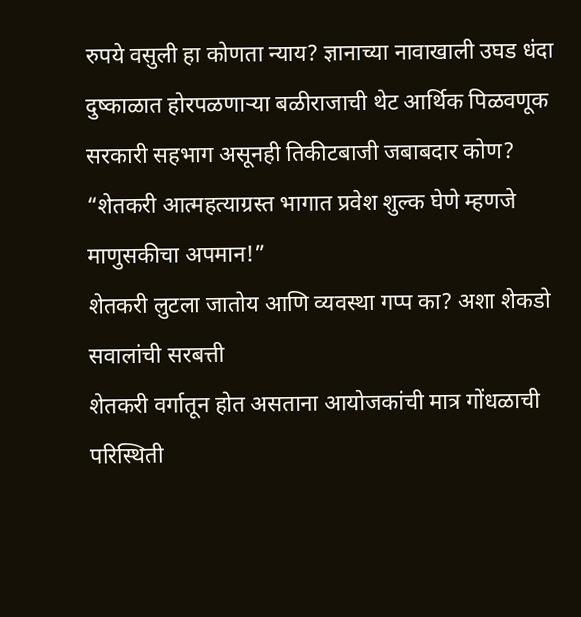रुपये वसुली हा कोणता न्याय? ज्ञानाच्या नावाखाली उघड धंदा दुष्काळात होरपळणाऱ्या बळीराजाची थेट आर्थिक पिळवणूक सरकारी सहभाग असूनही तिकीटबाजी जबाबदार कोण?
“शेतकरी आत्महत्याग्रस्त भागात प्रवेश शुल्क घेणे म्हणजे माणुसकीचा अपमान!”
शेतकरी लुटला जातोय आणि व्यवस्था गप्प का? अशा शेकडो सवालांची सरबत्ती
शेतकरी वर्गातून होत असताना आयोजकांची मात्र गोंधळाची परिस्थिती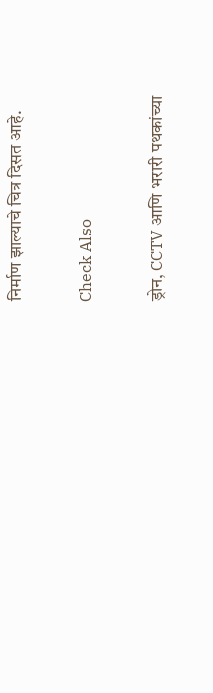निर्माण झाल्याचे चित्र दिसत आहे.

Check Also

ड्रोन, CCTV आणि भरारी पथकांच्या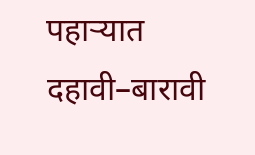पहाऱ्यात दहावी–बारावी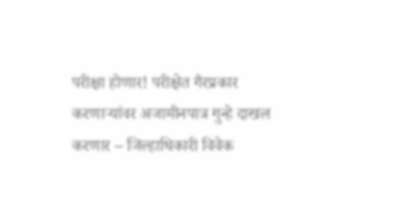परीक्षा होणार! परीक्षेत गैरप्रकार करणाऱ्यांवर अजामीनपात्र गुन्हे दाखल करणार – जिल्हाधिकारी विवेक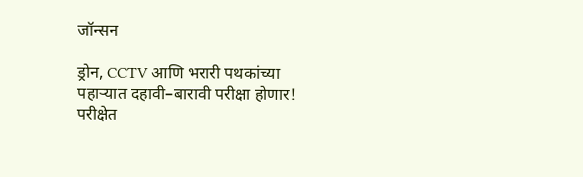जॉन्सन

ड्रोन, CCTV आणि भरारी पथकांच्या पहाऱ्यात दहावी–बारावी परीक्षा होणार! परीक्षेत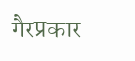गैरप्रकार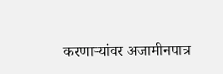करणाऱ्यांवर अजामीनपात्र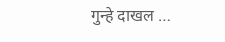गुन्हे दाखल …